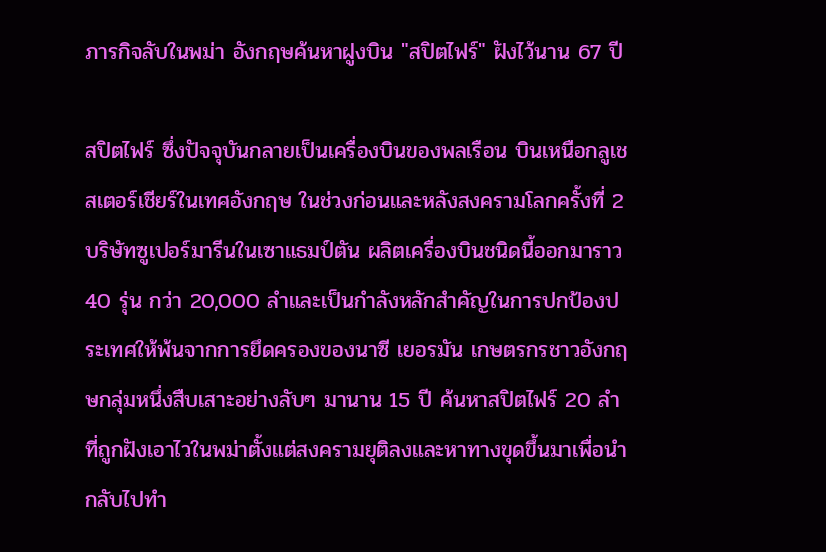ภารกิจลับในพม่า อังกฤษค้นหาฝูงบิน "สปิตไฟร์" ฝังไว้นาน 67 ปี

สปิตไฟร์ ซึ่งปัจจุบันกลายเป็นเครื่องบินของพลเรือน บินเหนือกลูเชสเตอร์เชียร์ในเทศอังกฤษ ในช่วงก่อนและหลังสงครามโลกครั้งที่ 2 บริษัทซูเปอร์มารีนในเซาแธมป์ตัน ผลิตเครื่องบินชนิดนี้ออกมาราว 40 รุ่น กว่า 20,000 ลำและเป็นกำลังหลักสำคัญในการปกป้องประเทศให้พ้นจากการยึดครองของนาซี เยอรมัน เกษตรกรชาวอังกฤษกลุ่มหนึ่งสืบเสาะอย่างลับๆ มานาน 15 ปี ค้นหาสปิตไฟร์ 20 ลำ ที่ถูกฝังเอาไวในพม่าตั้งแต่สงครามยุติลงและหาทางขุดขึ้นมาเพื่อนำกลับไปทำ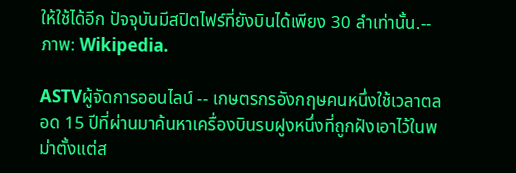ให้ใช้ได้อีก ปัจจุบันมีสปิตไฟร์ที่ยังบินได้เพียง 30 ลำเท่านั้น.-- ภาพ: Wikipedia.

ASTVผู้จัดการออนไลน์ -- เกษตรกรอังกฤษคนหนึ่งใช้เวลาตลอด 15 ปีที่ผ่านมาค้นหาเครื่องบินรบฝูงหนึ่งที่ถูกฝังเอาไว้ในพม่าตั้งแต่ส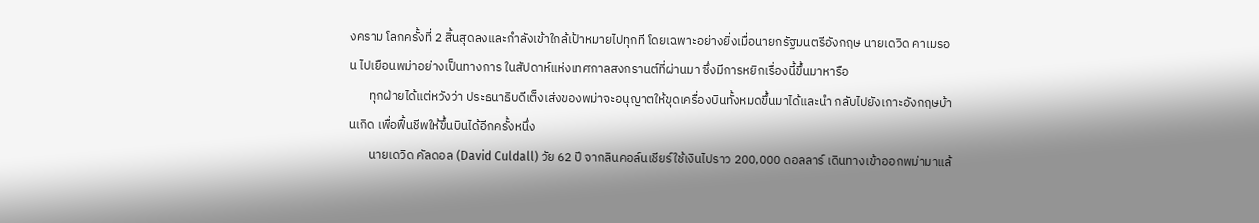งคราม โลกครั้งที่ 2 สิ้นสุดลงและกำลังเข้าใกล้เป้าหมายไปทุกที โดยเฉพาะอย่างยิ่งเมื่อนายกรัฐมนตรีอังกฤษ นายเดวิด คาเมรอน ไปเยือนพม่าอย่างเป็นทางการ ในสัปดาห์แห่งเทศกาลสงกรานต์ที่ผ่านมา ซึ่งมีการหยิกเรื่องนี้ขึ้นมาหารือ
       ทุกฝ่ายได้แต่หวังว่า ประธนาธิบดีเต็งเส่งของพม่าจะอนุญาตให้ขุดเครื่องบินทั้งหมดขึ้นมาได้และนำ กลับไปยังเกาะอังกฤษบ้านเกิด เพื่อฟื้นชีพให้ขึ้นบินได้อีกครั้งหนึ่ง
       นายเดวิด คัลดอล (David Culdall) วัย 62 ปี จากลินคอล์นเชียร์ใช้เงินไปราว 200,000 ดอลลาร์ เดินทางเข้าออกพม่ามาแล้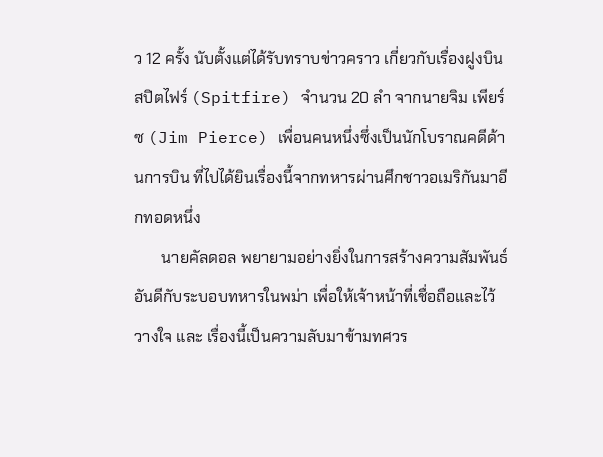ว 12 ครั้ง นับตั้งแต่ได้รับทราบข่าวคราว เกี่ยวกับเรื่องฝูงบินสปิตไฟร์ (Spitfire) จำนวน 20 ลำ จากนายจิม เพียร์ซ (Jim Pierce) เพื่อนคนหนึ่งซึ่งเป็นนักโบราณคดีด้านการบิน ที่ไปได้ยินเรื่องนี้จากทหารผ่านศึกชาวอเมริกันมาอีกทอดหนึ่ง
       นายคัลดอล พยายามอย่างยิ่งในการสร้างความสัมพันธ์อันดีกับระบอบทหารในพม่า เพื่อให้เจ้าหน้าที่เชื่อถือและไว้วางใจ และ เรื่องนี้เป็นความลับมาข้ามทศวร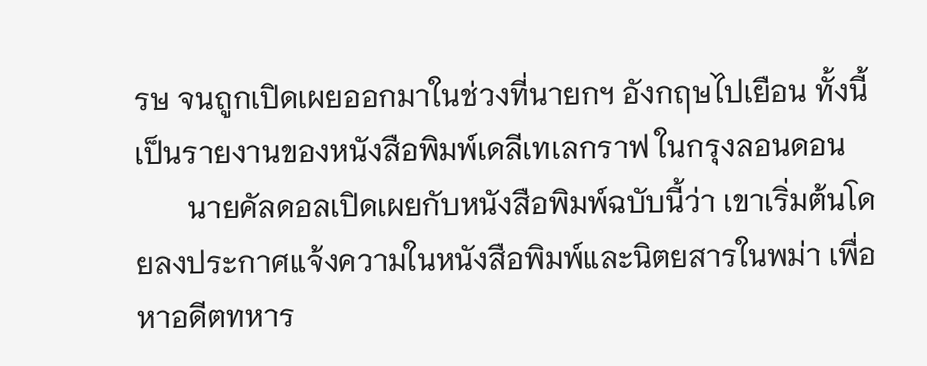รษ จนถูกเปิดเผยออกมาในช่วงที่นายกฯ อังกฤษไปเยือน ทั้งนี้เป็นรายงานของหนังสือพิมพ์เดลีเทเลกราฟ ในกรุงลอนดอน
       นายคัลดอลเปิดเผยกับหนังสือพิมพ์ฉบับนี้ว่า เขาเริ่มต้นโดยลงประกาศแจ้งความในหนังสือพิมพ์และนิตยสารในพม่า เพื่อหาอดีตทหาร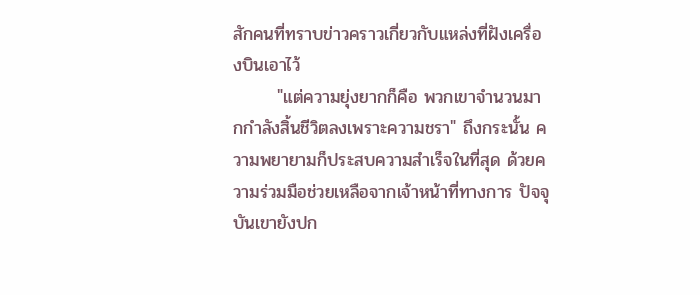สักคนที่ทราบข่าวคราวเกี่ยวกับแหล่งที่ฝังเครื่องบินเอาไว้
       "แต่ความยุ่งยากก็คือ พวกเขาจำนวนมากกำลังสิ้นชีวิตลงเพราะความชรา" ถึงกระนั้น ความพยายามก็ประสบความสำเร็จในที่สุด ด้วยความร่วมมือช่วยเหลือจากเจ้าหน้าที่ทางการ ปัจจุบันเขายังปก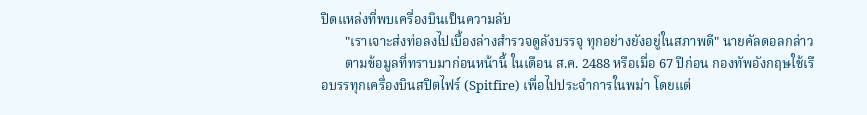ปิดแหล่งที่พบเครื่องบินเป็นความลับ
       "เราเจาะส่งท่อลงไปเบื้องล่างสำรวจดูลังบรรจุ ทุกอย่างยังอยู่ในสภาพดี" นายคัลดอลกล่าว
       ตามข้อมูลที่ทราบมาก่อนหน้านี้ ในเดือน ส.ค. 2488 หรือเมื่อ 67 ปีก่อน กองทัพอังกฤษใช้เรือบรรทุกเครื่องบินสปิตไฟร์ (Spitfire) เพื่อไปประจำการในพม่า โดยแต่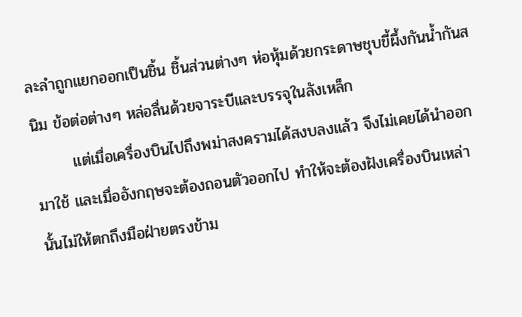ละลำถูกแยกออกเป็นชิ้น ชิ้นส่วนต่างๆ ห่อหุ้มด้วยกระดาษชุบขี้ผึ้งกันน้ำกันสนิม ข้อต่อต่างๆ หล่อลื่นด้วยจาระบีและบรรจุในลังเหล็ก
       แต่เมื่อเครื่องบินไปถึงพม่าสงครามได้สงบลงแล้ว จึงไม่เคยได้นำออกมาใช้ และเมื่ออังกฤษจะต้องถอนตัวออกไป ทำให้จะต้องฝังเครื่องบินเหล่านั้นไม่ให้ตกถึงมือฝ่ายตรงข้าม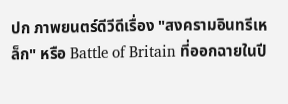ปก ภาพยนตร์ดีวีดีเรื่อง "สงครามอินทรีเหล็ก" หรือ Battle of Britain ที่ออกฉายในปี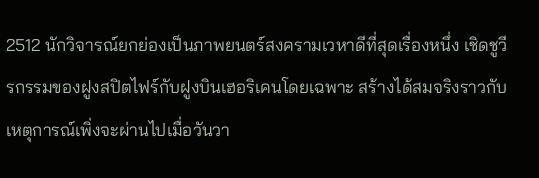2512 นักวิจารณ์ยกย่องเป็นภาพยนตร์สงครามเวหาดีที่สุดเรื่องหนึ่ง เชิดชูวีรกรรมของฝูงสปิตไฟร์กับฝูงบินเฮอริเคนโดยเฉพาะ สร้างได้สมจริงราวกับเหตุการณ์เพิ่งจะผ่านไปเมื่อวันวา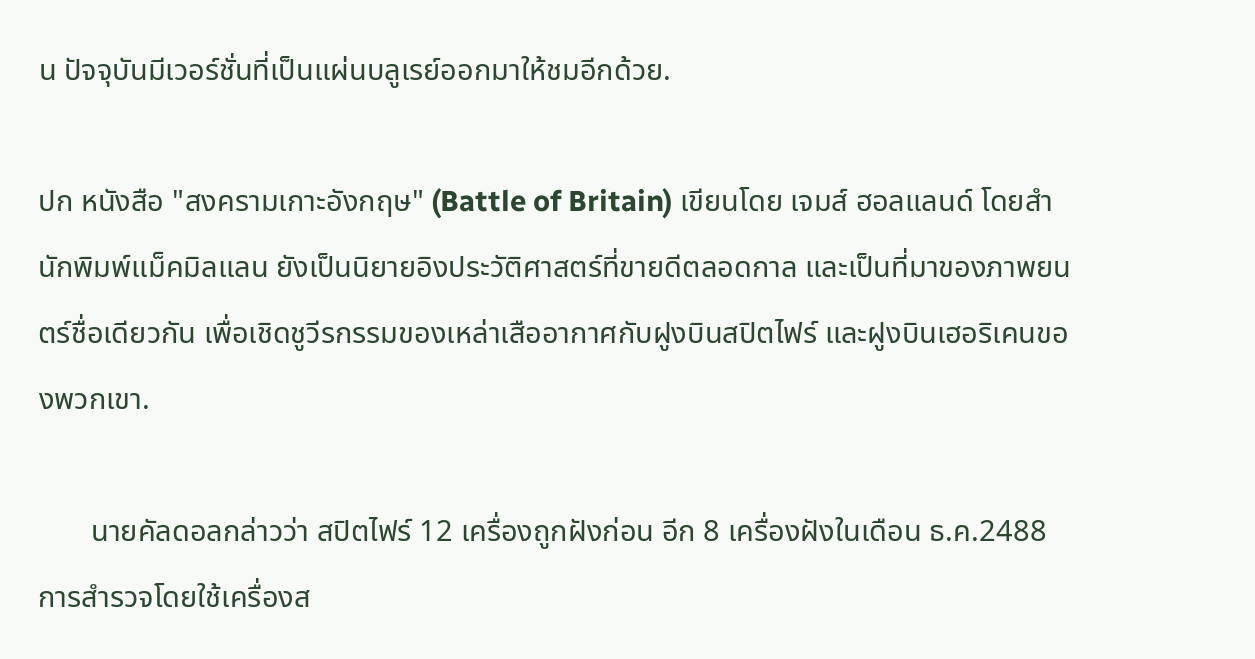น ปัจจุบันมีเวอร์ชั่นที่เป็นแผ่นบลูเรย์ออกมาให้ชมอีกด้วย.

ปก หนังสือ "สงครามเกาะอังกฤษ" (Battle of Britain) เขียนโดย เจมส์ ฮอลแลนด์ โดยสำนักพิมพ์แม็คมิลแลน ยังเป็นนิยายอิงประวัติศาสตร์ที่ขายดีตลอดกาล และเป็นที่มาของภาพยนตร์ชื่อเดียวกัน เพื่อเชิดชูวีรกรรมของเหล่าเสืออากาศกับฝูงบินสปิตไฟร์ และฝูงบินเฮอริเคนของพวกเขา.

       นายคัลดอลกล่าวว่า สปิตไฟร์ 12 เครื่องถูกฝังก่อน อีก 8 เครื่องฝังในเดือน ธ.ค.2488 การสำรวจโดยใช้เครื่องส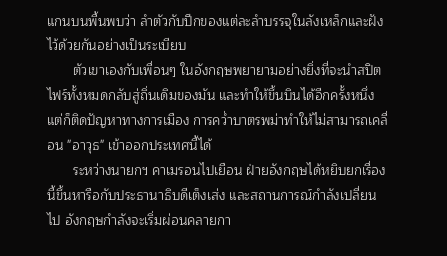แกนบนพื้นพบว่า ลำตัวกับปีกของแต่ละลำบรรจุในลังเหล็กและฝังไว้ด้วยกันอย่างเป็นระเบียบ
       ตัวเขาเองกับเพื่อนๆ ในอังกฤษพยายามอย่างยิ่งที่จะนำสปิตไฟร์ทั้งหมดกลับสู่ถิ่นเดิมของมัน และทำให้ขึ้นบินได้อีกครั้งหนึ่ง แต่ก็ติดปัญหาทางการเมือง การคว่ำบาตรพม่าทำให้ไม่สามารถเคลื่อน "อาวุธ" เข้าออกประเทศนี้ได้
       ระหว่างนายกฯ คาเมรอนไปเยือน ฝ่ายอังกฤษได้หยิบยกเรื่องนี้ขึ้นหารือกับประธานาธิบดีเต็งเส่ง และสถานการณ์กำลังเปลี่ยนไป อังกฤษกำลังจะเริ่มผ่อนคลายกา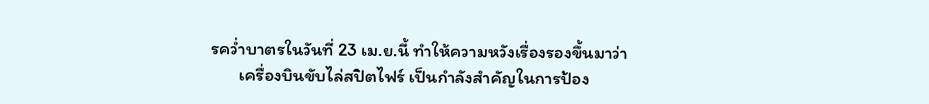รคว่ำบาตรในวันที่ 23 เม.ย.นี้ ทำให้ความหวังเรื่องรองขึ้นมาว่า
       เครื่องบินขับไล่สปิตไฟร์ เป็นกำลังสำคัญในการป้อง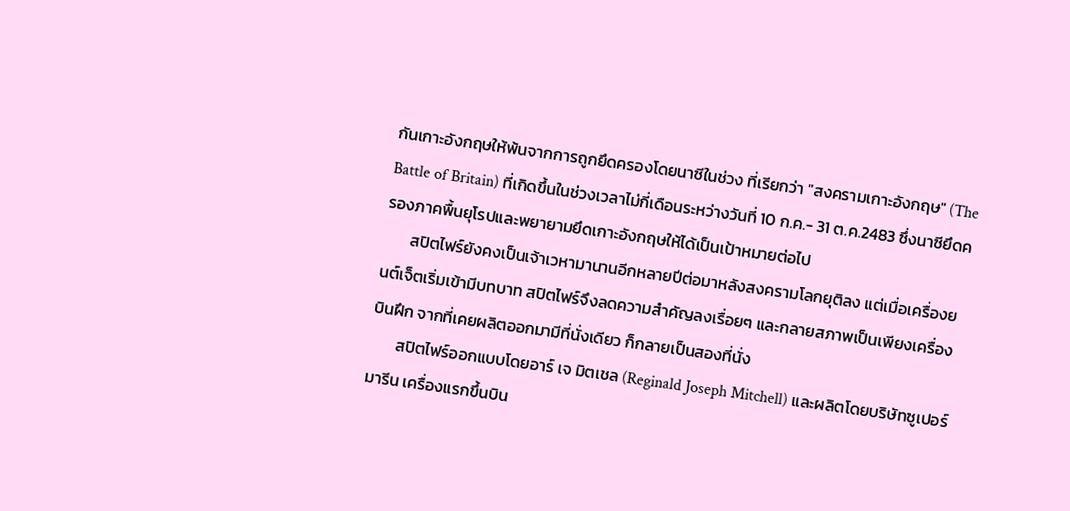กันเกาะอังกฤษให้พ้นจากการถูกยึดครองโดยนาซีในช่วง ที่เรียกว่า "สงครามเกาะอังกฤษ" (The Battle of Britain) ที่เกิดขึ้นในช่วงเวลาไม่กี่เดือนระหว่างวันที่ 10 ก.ค.- 31 ต.ค.2483 ซึ่งนาซียึดครองภาคพื้นยุโรปและพยายามยึดเกาะอังกฤษให้ได้เป็นเป้าหมายต่อไป
       สปิตไฟร์ยังคงเป็นเจ้าเวหามานานอีกหลายปีต่อมาหลังสงครามโลกยุติลง แต่เมื่อเครื่องยนต์เจ็ตเริ่มเข้ามีบทบาท สปิตไฟร์จึงลดความสำคัญลงเรื่อยๆ และกลายสภาพเป็นเพียงเครื่องบินฝึก จากที่เคยผลิตออกมามีที่นั่งเดียว ก็กลายเป็นสองที่นั่ง
       สปิตไฟร์ออกแบบโดยอาร์ เจ มิตเชล (Reginald Joseph Mitchell) และผลิตโดยบริษัทซูเปอร์มารีน เครื่องแรกขึ้นบิน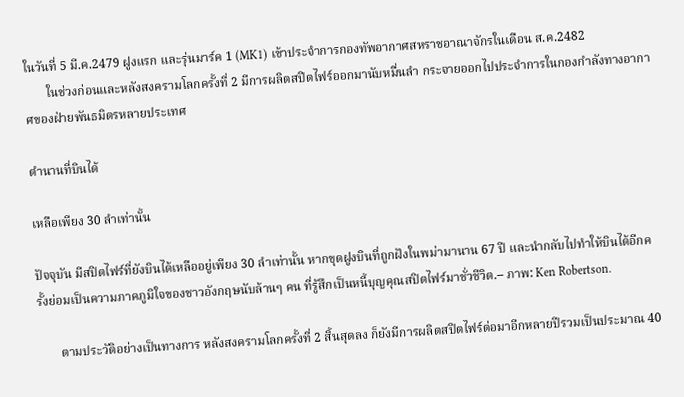ในวันที่ 5 มี.ค.2479 ฝูงแรก และรุ่นมาร์ค 1 (MK1) เข้าประจำการกองทัพอากาศสหราชอาณาจักรในเดือน ส.ค.2482
       ในช่วงก่อนและหลังสงครามโลกครั้งที่ 2 มีการผลิตสปิตไฟร์ออกมานับหมื่นลำ กระจายออกไปประจำการในกองกำลังทางอากาศของฝ่ายพันธมิตรหลายประเทศ

ตำนานที่บินได้

เหลือเพียง 30 ลำเท่านั้น

ปัจจุบัน มีสปิตไฟร์ที่ยังบินได้เหลืออยู่เพียง 30 ลำเท่านั้น หากขุดฝูงบินที่ถูกฝังในพม่ามานาน 67 ปี และนำกลับไปทำให้บินได้อีกครั้งย่อมเป็นความภาคภูมิใจของชาวอังกฤษนับล้านๆ คน ที่รู้สึกเป็นหนี้บุญคุณสปิตไฟร์มาชั่วชีวิต.-- ภาพ: Ken Robertson.

       ตามประวัติอย่างเป็นทางการ หลังสงครามโลกครั้งที่ 2 สิ้นสุดลง ก็ยังมีการผลิตสปิตไฟร์ต่อมาอีกหลายปีรวมเป็นประมาณ 40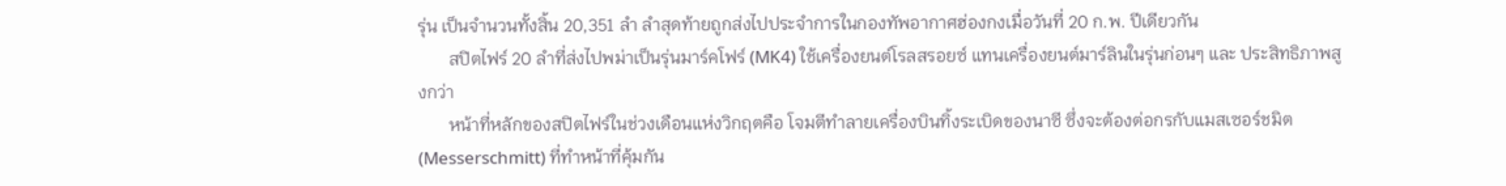รุ่น เป็นจำนวนทั้งสิ้น 20,351 ลำ ลำสุดท้ายถูกส่งไปประจำการในกองทัพอากาศฮ่องกงเมื่อวันที่ 20 ก.พ. ปีเดียวกัน
       สปิตไฟร์ 20 ลำที่ส่งไปพม่าเป็นรุ่นมาร์คโฟร์ (MK4) ใช้เครื่องยนต์โรลสรอยซ์ แทนเครื่องยนต์มาร์ลินในรุ่นก่อนๆ และ ประสิทธิภาพสูงกว่า
       หน้าที่หลักของสปิตไฟร์ในช่วงเดือนแห่งวิกฤตคือ โจมตีทำลายเครื่องบินทิ้งระเบิดของนาซี ซึ่งจะต้องต่อกรกับแมสเซอร์ชมิต (Messerschmitt) ที่ทำหน้าที่คุ้มกัน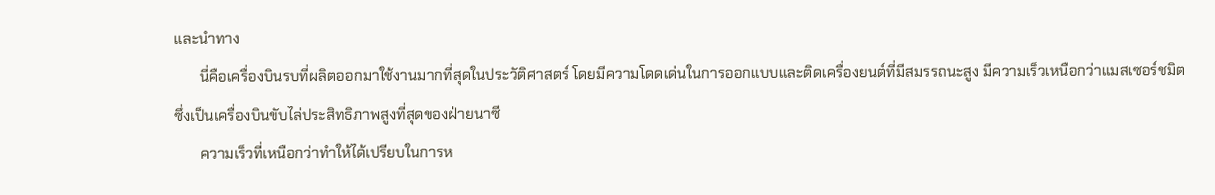และนำทาง
       นี่คือเครื่องบินรบที่ผลิตออกมาใช้งานมากที่สุดในประวัติศาสตร์ โดยมีความโดดเด่นในการออกแบบและติดเครื่องยนต์ที่มีสมรรถนะสูง มีความเร็วเหนือกว่าแมสเซอร์ชมิต ซึ่งเป็นเครื่องบินขับไล่ประสิทธิภาพสูงที่สุดของฝ่ายนาซี
       ความเร็วที่เหนือกว่าทำให้ได้เปรียบในการห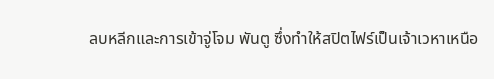ลบหลีกและการเข้าจู่โจม พันตู ซึ่งทำให้สปิตไฟร์เป็นเจ้าเวหาเหนือ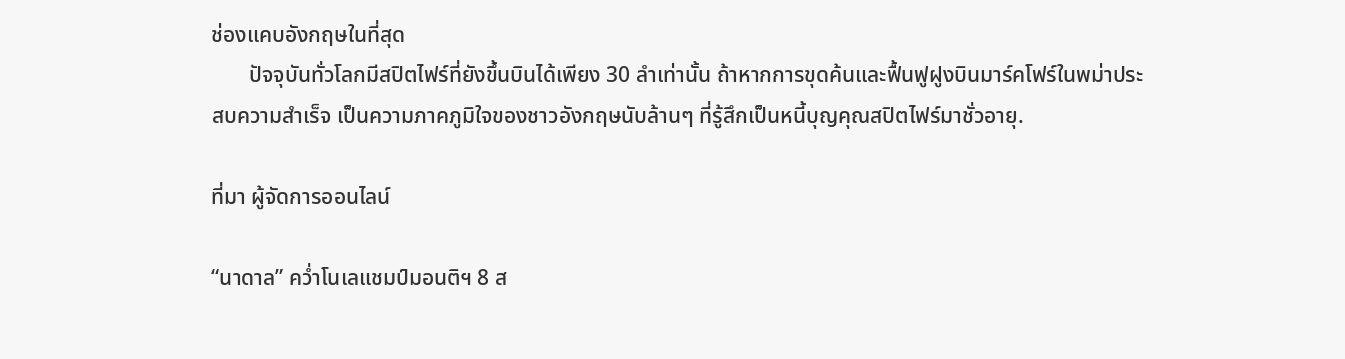ช่องแคบอังกฤษในที่สุด
       ปัจจุบันทั่วโลกมีสปิตไฟร์ที่ยังขึ้นบินได้เพียง 30 ลำเท่านั้น ถ้าหากการขุดค้นและฟื้นฟูฝูงบินมาร์คโฟร์ในพม่าประสบความสำเร็จ เป็นความภาคภูมิใจของชาวอังกฤษนับล้านๆ ที่รู้สึกเป็นหนี้บุญคุณสปิตไฟร์มาชั่วอายุ.

ที่มา ผู้จัดการออนไลน์

“นาดาล” คว่ำโนเลแชมป์มอนติฯ 8 ส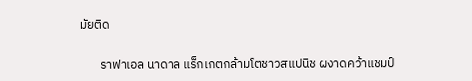มัยติด

       ราฟาเอล นาดาล แร็กเกตกล้ามโตชาวสแปนิช ผงาดคว้าแชมป์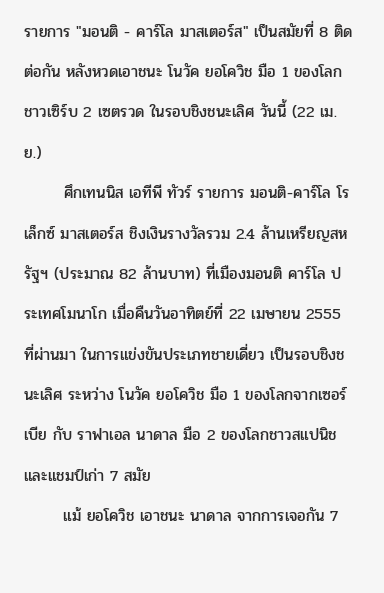รายการ "มอนติ - คาร์โล มาสเตอร์ส" เป็นสมัยที่ 8 ติดต่อกัน หลังหวดเอาชนะ โนวัค ยอโควิช มือ 1 ของโลกชาวเซิร์บ 2 เซตรวด ในรอบชิงชนะเลิศ วันนี้ (22 เม.ย.)
       ศึกเทนนิส เอทีพี ทัวร์ รายการ มอนติ-คาร์โล โรเล็กซ์ มาสเตอร์ส ชิงเงินรางวัลรวม 2.4 ล้านเหรียญสหรัฐฯ (ประมาณ 82 ล้านบาท) ที่เมืองมอนติ คาร์โล ประเทศโมนาโก เมื่อคืนวันอาทิตย์ที่ 22 เมษายน 2555 ที่ผ่านมา ในการแข่งขันประเภทชายเดี่ยว เป็นรอบชิงชนะเลิศ ระหว่าง โนวัค ยอโควิช มือ 1 ของโลกจากเซอร์เบีย กับ ราฟาเอล นาดาล มือ 2 ของโลกชาวสแปนิชและแชมป์เก่า 7 สมัย
       แม้ ยอโควิช เอาชนะ นาดาล จากการเจอกัน 7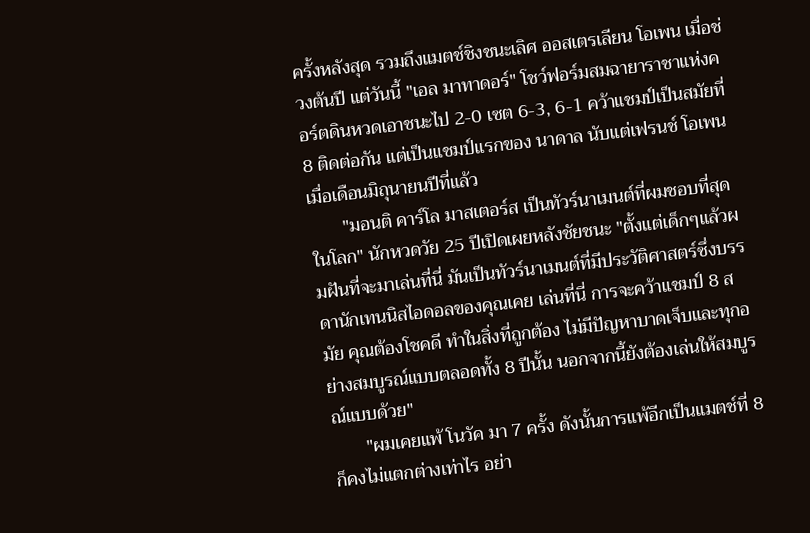ครั้งหลังสุด รวมถึงแมตช์ชิงชนะเลิศ ออสเตรเลียน โอเพน เมื่อช่วงต้นปี แต่วันนี้ "เอล มาทาดอร์" โชว์ฟอร์มสมฉายาราชาแห่งคอร์ตดินหวดเอาชนะไป 2-0 เซต 6-3, 6-1 คว้าแชมป์เป็นสมัยที่ 8 ติดต่อกัน แต่เป็นแชมป์แรกของ นาดาล นับแต่เฟรนช์ โอเพน เมื่อเดือนมิถุนายนปีที่แล้ว
       "มอนติ คาร์โล มาสเตอร์ส เป็นทัวร์นาเมนต์ที่ผมชอบที่สุดในโลก" นักหวดวัย 25 ปีเปิดเผยหลังชัยชนะ "ตั้งแต่เด็กๆแล้วผมฝันที่จะมาเล่นที่นี่ มันเป็นทัวร์นาเมนต์ที่มีประวัติศาสตร์ซึ่งบรรดานักเทนนิสไอดอลของคุณเคย เล่นที่นี่ การจะคว้าแชมป์ 8 สมัย คุณต้องโชคดี ทำในสิ่งที่ถูกต้อง ไม่มีปัญหาบาดเจ็บและทุกอย่างสมบูรณ์แบบตลอดทั้ง 8 ปีนั้น นอกจากนี้ยังต้องเล่นให้สมบูรณ์แบบด้วย"
       "ผมเคยแพ้ โนวัค มา 7 ครั้ง ดังนั้นการแพ้อีกเป็นแมตช์ที่ 8 ก็คงไม่แตกต่างเท่าไร อย่า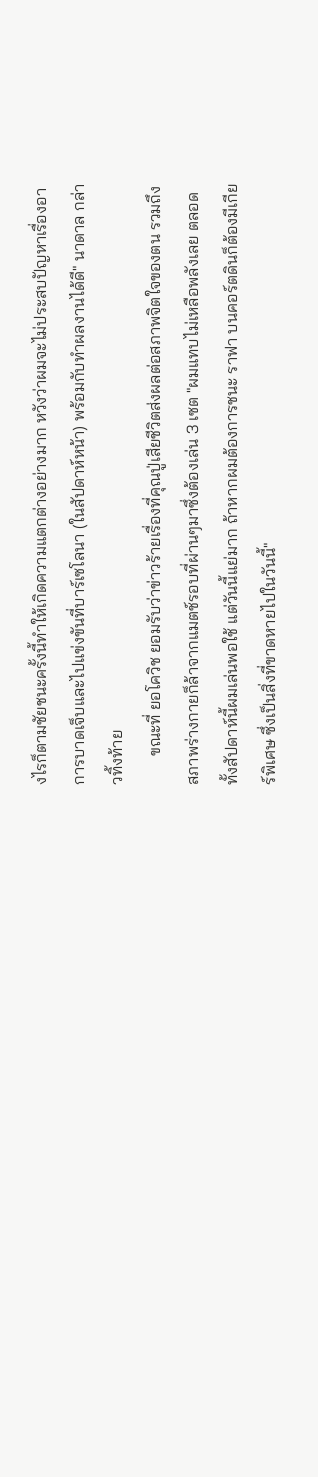งไรก็ตามชัยชนะครั้งนี้ทำให้เกิดความแตกต่างอย่างมาก หวังว่าผมจะไม่ประสบปัญหาเรื่องอาการบาดเจ็บและไปแข่งขันที่บาร์เซโลนา (ในสัปดาห์หน้า) พร้อมกับทำผลงานได้ดี" นาดาล กล่าวทิ้งท้าย
       ขณะที่ ยอโควิช ยอมรับว่าข่าวร้ายเรื่องที่คุณปู่เสียชีวิตส่งผลต่อสภาพจิตใจของตน รวมถึงสภาพร่างกายก็ล้าจากแมตช์รอบที่ผ่านๆมาซึ่งต้องเล่น 3 เซต "ผมแทบไม่เหลือพลังเลย ตลอดทั้งสัปดาห์นี้ผมเล่นพอใช้ แต่วันนี้แย่มาก ถ้าหากผมต้องการชนะ ราฟา บนคอร์ตดินก็ต้องมีเกียร์พิเศษ ซึ่งเป็นสิ่งที่ขาดหายไปในวันนี้"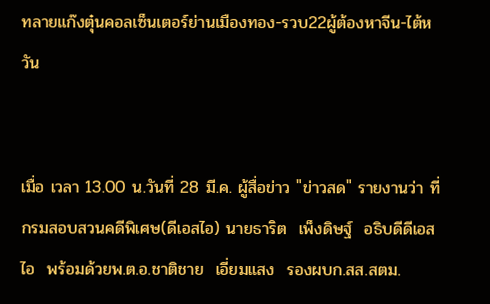ทลายแก๊งตุ๋นคอลเซ็นเตอร์ย่านเมืองทอง-รวบ22ผู้ต้องหาจีน-ไต้หวัน


เมื่อ เวลา 13.00 น.วันที่ 28 มี.ค. ผู้สื่อข่าว "ข่าวสด" รายงานว่า ที่กรมสอบสวนคดีพิเศษ(ดีเอสไอ) นายธาริต  เพ็งดิษฐ์  อธิบดีดีเอสไอ  พร้อมด้วยพ.ต.อ.ชาติชาย  เอี่ยมแสง  รองผบก.สส.สตม.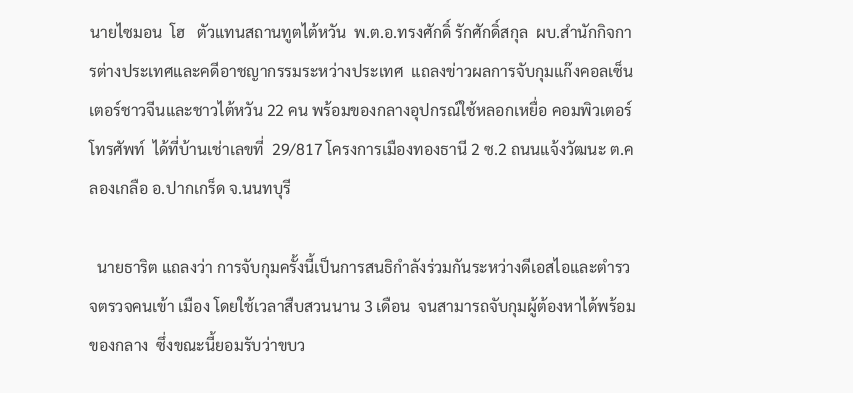นายไซมอน  โฮ   ตัวแทนสถานทูตไต้หวัน  พ.ต.อ.ทรงศักดิ์ รักศักดิ์สกุล  ผบ.สำนักกิจการต่างประเทศและคดีอาชญากรรมระหว่างประเทศ  แถลงข่าวผลการจับกุมแก๊งคอลเซ็นเตอร์ชาวจีนและชาวไต้หวัน 22 คน พร้อมของกลางอุปกรณ์ใช้หลอกเหยื่อ คอมพิวเตอร์  โทรศัพท์  ได้ที่บ้านเช่าเลขที่  29/817 โครงการเมืองทองธานี 2 ซ.2 ถนนแจ้งวัฒนะ ต.คลองเกลือ อ.ปากเกร็ด จ.นนทบุรี

  นายธาริต แถลงว่า การจับกุมครั้งนี้เป็นการสนธิกำลังร่วมกันระหว่างดีเอสไอและตำรวจตรวจคนเข้า เมือง โดยใช้เวลาสืบสวนนาน 3 เดือน  จนสามารถจับกุมผู้ต้องหาได้พร้อมของกลาง  ซึ่งขณะนี้ยอมรับว่าขบว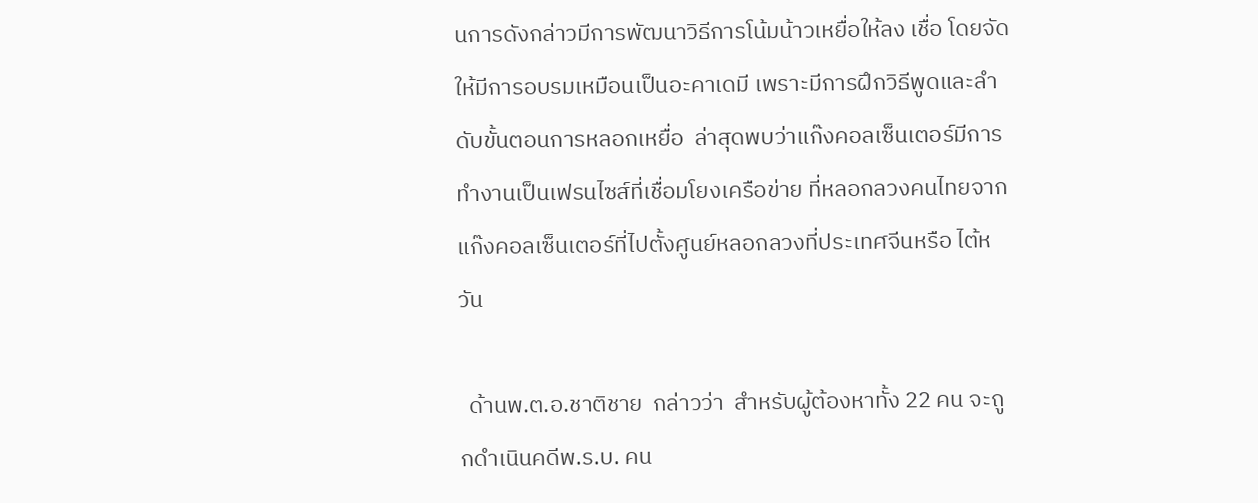นการดังกล่าวมีการพัฒนาวิธีการโน้มน้าวเหยื่อให้ลง เชื่อ โดยจัดให้มีการอบรมเหมือนเป็นอะคาเดมี เพราะมีการฝึกวิธีพูดและลำดับขั้นตอนการหลอกเหยื่อ  ล่าสุดพบว่าแก๊งคอลเซ็นเตอร์มีการทำงานเป็นเฟรนไซส์ที่เชื่อมโยงเครือข่าย ที่หลอกลวงคนไทยจากแก๊งคอลเซ็นเตอร์ที่ไปตั้งศูนย์หลอกลวงที่ประเทศจีนหรือ ไต้หวัน

  ด้านพ.ต.อ.ชาติชาย  กล่าวว่า  สำหรับผู้ต้องหาทั้ง 22 คน จะถูกดำเนินคดีพ.ร.บ. คน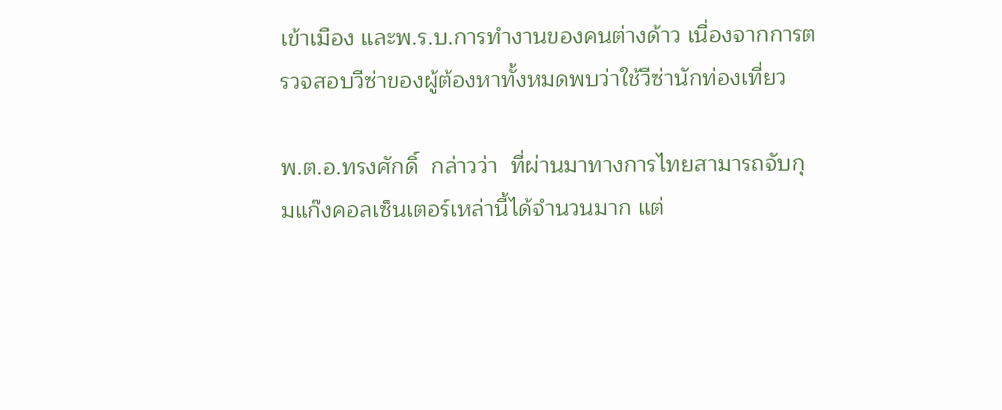เข้าเมือง และพ.ร.บ.การทำงานของคนต่างด้าว เนื่องจากการตรวจสอบวีซ่าของผู้ต้องหาทั้งหมดพบว่าใช้วีซ่านักท่องเที่ยว

พ.ต.อ.ทรงศักดิ์  กล่าวว่า  ที่ผ่านมาทางการไทยสามารถจับกุมแก๊งคอลเซ็นเตอร์เหล่านี้ได้จำนวนมาก แต่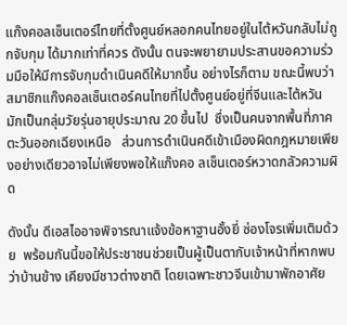แก๊งคอลเซ็นเตอร์ไทยที่ตั้งศูนย์หลอกคนไทยอยู่ในไต้หวันกลับไม่ถูกจับกุม ได้มากเท่าที่ควร ดังนั้น ตนจะพยายามประสานขอความร่วมมือให้มีการจับกุมดำเนินคดีให้มากขึ้น อย่างไรก็ตาม ขณะนี้พบว่าสมาชิกแก๊งคอลเซ็นเตอร์คนไทยที่ไปตั้งศูนย์อยู่ที่จีนและไต้หวัน มักเป็นกลุ่มวัยรุ่นอายุประมาณ 20 ขึ้นไป  ซึ่งเป็นคนจากพื้นที่ภาคตะวันออกเฉียงเหนือ   ส่วนการดำเนินคดีเข้าเมืองผิดกฎหมายเพียงอย่างเดียวอาจไม่เพียงพอให้แก๊งคอ ลเซ็นเตอร์หวาดกลัวความผิด

ดังนั้น ดีเอสไออาจพิจารณาแจ้งข้อหาฐานอั้งยี่ ซ่องโจรเพิ่มเติมด้วย  พร้อมกันนี้ขอให้ประชาชนช่วยเป็นผู้เป็นตากับเจ้าหน้าที่หากพบว่าบ้านข้าง เคียงมีชาวต่างชาติ โดยเฉพาะชาวจีนเข้ามาพักอาศัย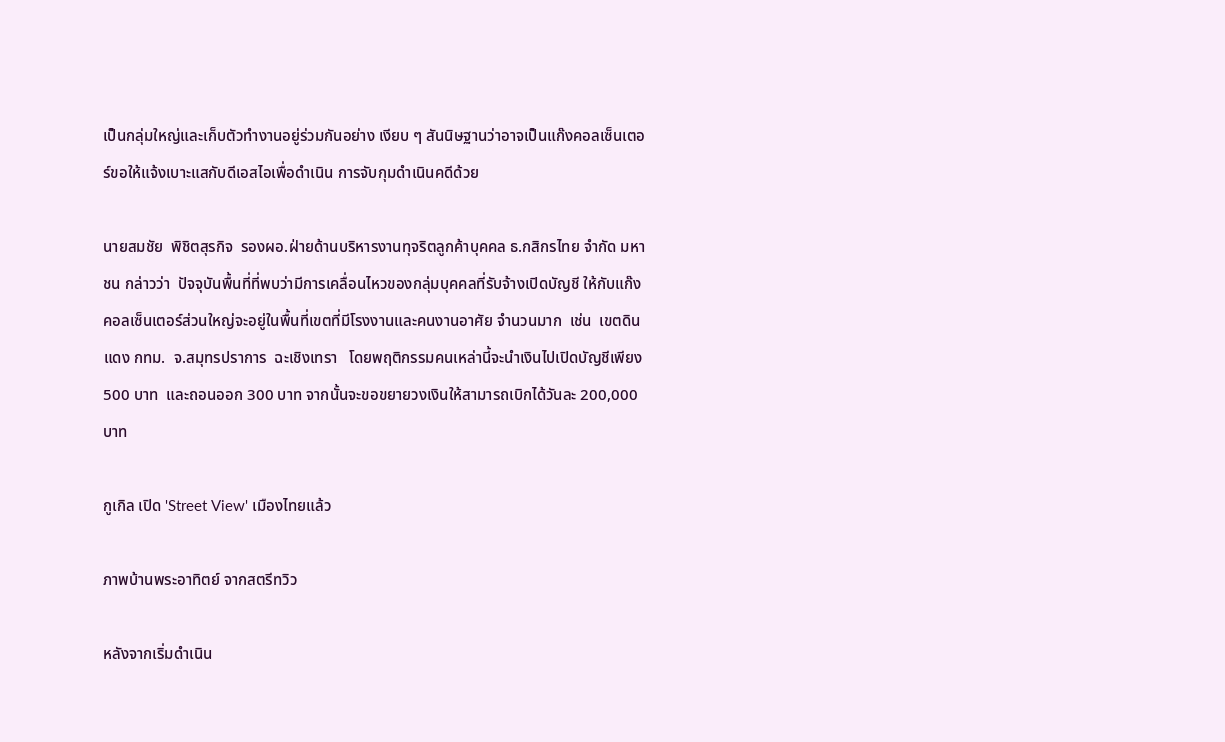เป็นกลุ่มใหญ่และเก็บตัวทำงานอยู่ร่วมกันอย่าง เงียบ ๆ สันนิษฐานว่าอาจเป็นแก๊งคอลเซ็นเตอร์ขอให้แจ้งเบาะแสกับดีเอสไอเพื่อดำเนิน การจับกุมดำเนินคดีด้วย

นายสมชัย  พิชิตสุรกิจ  รองผอ.ฝ่ายด้านบริหารงานทุจริตลูกค้าบุคคล ธ.กสิกรไทย จำกัด มหาชน กล่าวว่า  ปัจจุบันพื้นที่ที่พบว่ามีการเคลื่อนไหวของกลุ่มบุคคลที่รับจ้างเปิดบัญชี ให้กับแก๊งคอลเซ็นเตอร์ส่วนใหญ่จะอยู่ในพื้นที่เขตที่มีโรงงานและคนงานอาศัย จำนวนมาก  เช่น  เขตดินแดง กทม.  จ.สมุทรปราการ  ฉะเชิงเทรา   โดยพฤติกรรมคนเหล่านี้จะนำเงินไปเปิดบัญชีเพียง 500 บาท  และถอนออก 300 บาท จากนั้นจะขอขยายวงเงินให้สามารถเบิกได้วันละ 200,000 บาท

กูเกิล เปิด 'Street View' เมืองไทยแล้ว

ภาพบ้านพระอาทิตย์ จากสตรีทวิว

หลังจากเริ่มดำเนิน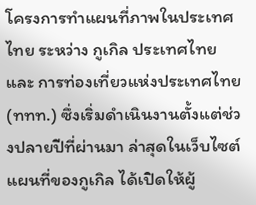โครงการทำแผนที่ภาพในประเทศไทย ระหว่าง กูเกิล ประเทศไทย และ การท่องเที่ยวแห่งประเทศไทย (ททท.) ซึ่งเริ่มดำเนินงานตั้งแต่ช่วงปลายปีที่ผ่านมา ล่าสุดในเว็บไซต์แผนที่ของกูเกิล ได้เปิดให้ผู้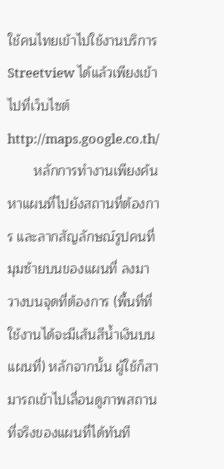ใช้คนไทยเข้าไปใช้งานบริการ Streetview ได้แล้วเพียงเข้าไปที่เว็บไซต์ http://maps.google.co.th/
       หลักการทำงานเพียงค้นหาแผนที่ไปยังสถานที่ต้องการ และลากสัญลักษณ์รูปคนที่มุมซ้ายบนของแผนที่ ลงมาวางบนจุดที่ต้องการ (พื้นที่ที่ใช้งานได้จะมีเส้นสีน้ำเงินบนแผนที่) หลักจากนั้น ผู้ใช้ก็สามารถเข้าไปเลื่อนดูภาพสถานที่จริงของแผนที่ได้ทันที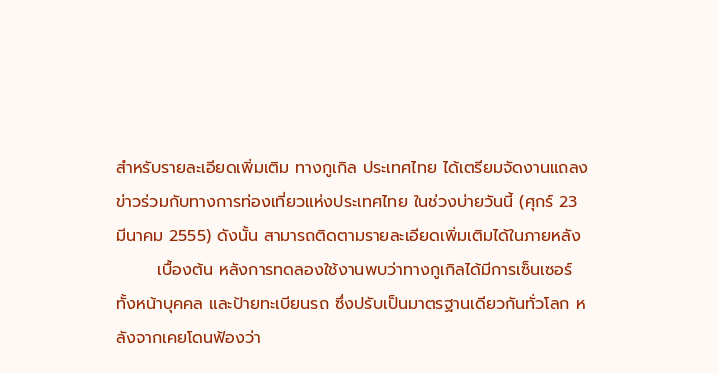สำหรับรายละเอียดเพิ่มเติม ทางกูเกิล ประเทศไทย ได้เตรียมจัดงานแถลงข่าวร่วมกับทางการท่องเที่ยวแห่งประเทศไทย ในช่วงบ่ายวันนี้ (ศุกร์ 23 มีนาคม 2555) ดังนั้น สามารถติดตามรายละเอียดเพิ่มเติมได้ในภายหลัง
       เบื้องต้น หลังการทดลองใช้งานพบว่าทางกูเกิลได้มีการเซ็นเซอร์ทั้งหน้าบุคคล และป้ายทะเบียนรถ ซึ่งปรับเป็นมาตรฐานเดียวกันทั่วโลก หลังจากเคยโดนฟ้องว่า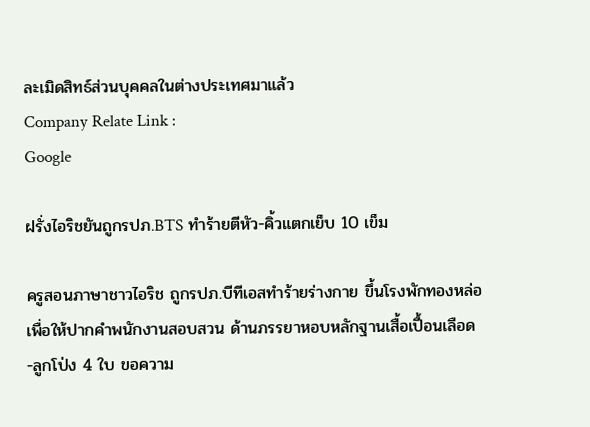ละเมิดสิทธ์ส่วนบุคคลในต่างประเทศมาแล้ว
Company Relate Link :
Google

ฝรั่งไอริชยันถูกรปภ.BTS ทำร้ายตีหัว-คิ้วแตกเย็บ 10 เข็ม

ครูสอนภาษาชาวไอริช ถูกรปภ.บีทีเอสทำร้ายร่างกาย ขึ้นโรงพักทองหล่อ เพื่อให้ปากคำพนักงานสอบสวน ด้านภรรยาหอบหลักฐานเสื้อเปื้อนเลือด -ลูกโป่ง 4 ใบ ขอความ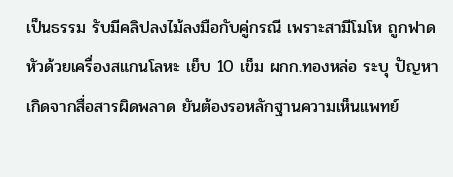เป็นธรรม รับมีคลิปลงไม้ลงมือกับคู่กรณี เพราะสามีโมโห ถูกฟาดหัวด้วยเครื่องสแกนโลหะ เย็บ 10 เข็ม ผกก.ทองหล่อ ระบุ ปัญหาเกิดจากสื่อสารผิดพลาด ยันต้องรอหลักฐานความเห็นแพทย์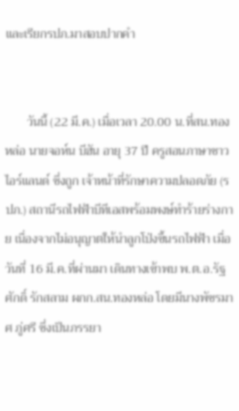และเรียกรปภ.มาสอบปากคำ


       วันนี้ (22 มี.ค.) เมื่อเวลา 20.00 น.ที่สน.ทองหล่อ นายจอห์น บีฮัน อายุ 37 ปี ครูสอนภาษาชาวไอร์แลนด์ ซึ่งถูก เจ้าหน้าที่รักษาความปลอดภัย (รปภ.) สถานีรถไฟฟ้าบีทีเอสพร้อมพงษ์ทำร้ายร่างกาย เนื่องจากไม่อนุญาตให้นำลูกโป่งขึ้นรถไฟฟ้า เมื่อวันที่ 16 มี.ค.ที่ผ่านมา เดินทางเข้าพบ พ.ต.อ.รัฐศักดิ์ รักสลาม ผกก.สน.ทองหล่อ โดยมีนางพัชรมาศ ภู่ศรี ซึ่งเป็นภรรยา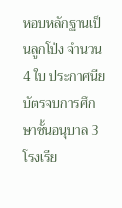หอบหลักฐานเป็นลูกโป่ง จำนวน 4 ใบ ประกาศนียบัตรจบการศึกษาชั้นอนุบาล 3 โรงเรีย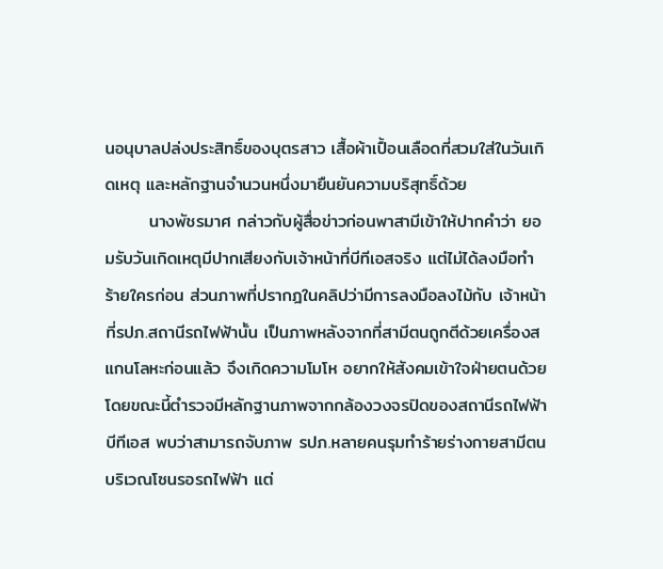นอนุบาลปล่งประสิทธิ์ของบุตรสาว เสื้อผ้าเปื้อนเลือดที่สวมใส่ในวันเกิดเหตุ และหลักฐานจำนวนหนึ่งมายืนยันความบริสุทธิ์ด้วย
       นางพัชรมาศ กล่าวกับผู้สื่อข่าวก่อนพาสามีเข้าให้ปากคำว่า ยอมรับวันเกิดเหตุมีปากเสียงกับเจ้าหน้าที่บีทีเอสจริง แต่ไม่ได้ลงมือทำร้ายใครก่อน ส่วนภาพที่ปรากฎในคลิปว่ามีการลงมือลงไม้กับ เจ้าหน้าที่รปภ.สถานีรถไฟฟ้านั้น เป็นภาพหลังจากที่สามีตนถูกตีด้วยเครื่องสแกนโลหะก่อนแล้ว จึงเกิดความโมโห อยากให้สังคมเข้าใจฝ่ายตนด้วย โดยขณะนี้ตำรวจมีหลักฐานภาพจากกล้องวงจรปิดของสถานีรถไฟฟ้าบีทีเอส พบว่าสามารถจับภาพ รปภ.หลายคนรุมทำร้ายร่างกายสามีตนบริเวณโซนรอรถไฟฟ้า แต่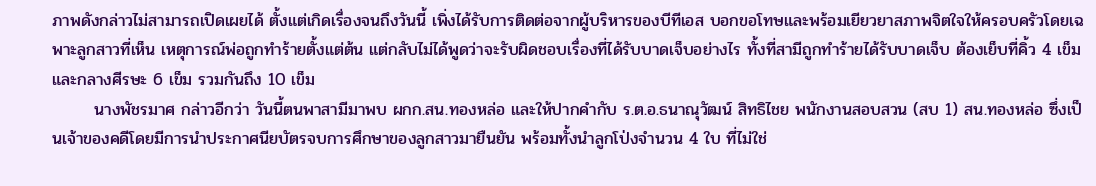ภาพดังกล่าวไม่สามารถเปิดเผยได้ ตั้งแต่เกิดเรื่องจนถึงวันนี้ เพิ่งได้รับการติดต่อจากผู้บริหารของบีทีเอส บอกขอโทษและพร้อมเยียวยาสภาพจิตใจให้ครอบครัวโดยเฉพาะลูกสาวที่เห็น เหตุการณ์พ่อถูกทำร้ายตั้งแต่ต้น แต่กลับไม่ได้พูดว่าจะรับผิดชอบเรื่องที่ได้รับบาดเจ็บอย่างไร ทั้งที่สามีถูกทำร้ายได้รับบาดเจ็บ ต้องเย็บที่คิ้ว 4 เข็ม และกลางศีรษะ 6 เข็ม รวมกันถึง 10 เข็ม
       นางพัชรมาศ กล่าวอีกว่า วันนี้ตนพาสามีมาพบ ผกก.สน.ทองหล่อ และให้ปากคำกับ ร.ต.อ.ธนาณุวัฒน์ สิทธิไชย พนักงานสอบสวน (สบ 1) สน.ทองหล่อ ซึ่งเป็นเจ้าของคดีโดยมีการนำประกาศนียบัตรจบการศึกษาของลูกสาวมายืนยัน พร้อมทั้งนำลูกโป่งจำนวน 4 ใบ ที่ไม่ใช่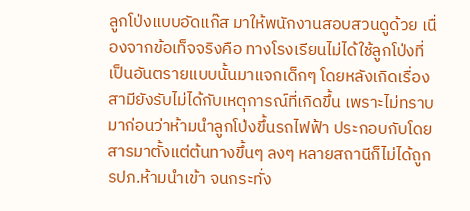ลูกโป่งแบบอัดแก๊ส มาให้พนักงานสอบสวนดูด้วย เนื่องจากข้อเท็จจริงคือ ทางโรงเรียนไม่ได้ใช้ลูกโป่งที่เป็นอันตรายแบบนั้นมาแจกเด็กๆ โดยหลังเกิดเรื่องสามียังรับไม่ได้กับเหตุการณ์ที่เกิดขึ้น เพราะไม่ทราบมาก่อนว่าห้ามนำลูกโป่งขึ้นรถไฟฟ้า ประกอบกับโดยสารมาตั้งแต่ต้นทางขึ้นๆ ลงๆ หลายสถานีก็ไม่ได้ถูก รปภ.ห้ามนำเข้า จนกระทั่ง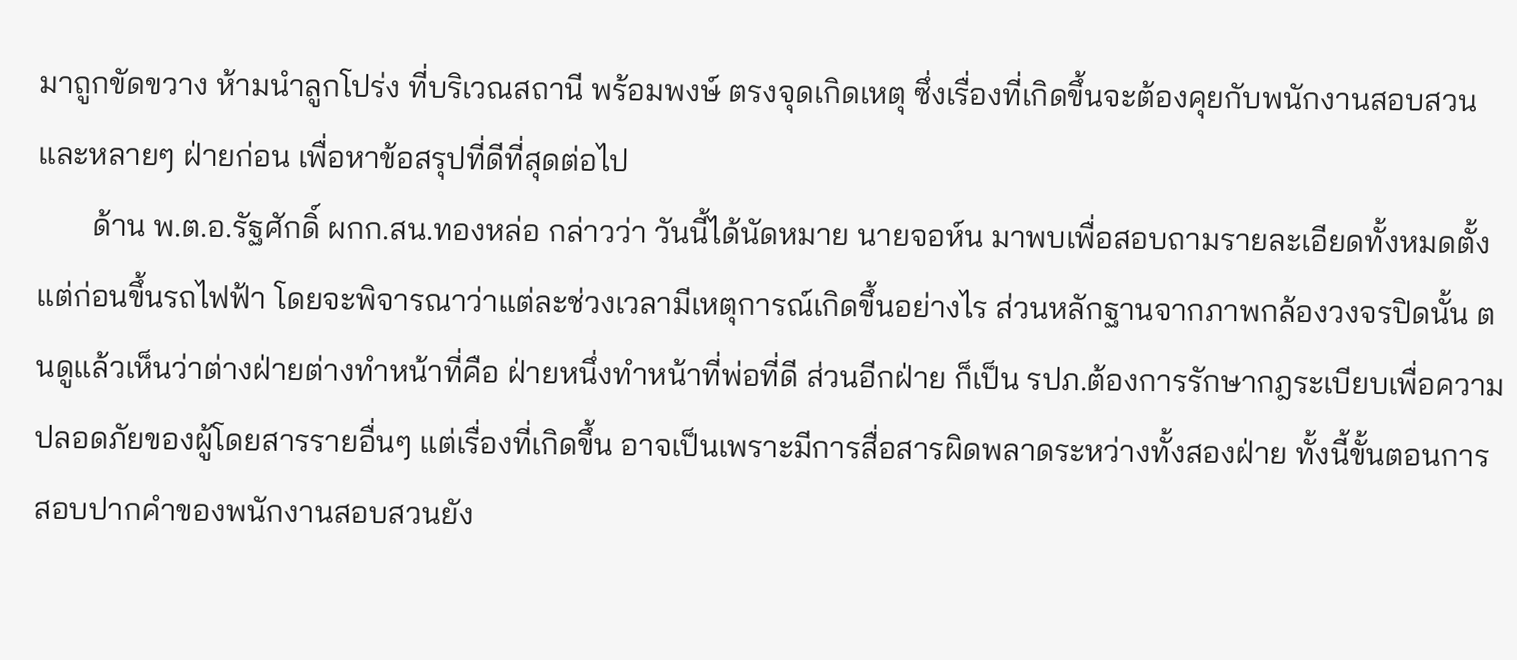มาถูกขัดขวาง ห้ามนำลูกโปร่ง ที่บริเวณสถานี พร้อมพงษ์ ตรงจุดเกิดเหตุ ซึ่งเรื่องที่เกิดขึ้นจะต้องคุยกับพนักงานสอบสวนและหลายๆ ฝ่ายก่อน เพื่อหาข้อสรุปที่ดีที่สุดต่อไป
       ด้าน พ.ต.อ.รัฐศักดิ์ ผกก.สน.ทองหล่อ กล่าวว่า วันนี้ได้นัดหมาย นายจอห์น มาพบเพื่อสอบถามรายละเอียดทั้งหมดตั้งแต่ก่อนขึ้นรถไฟฟ้า โดยจะพิจารณาว่าแต่ละช่วงเวลามีเหตุการณ์เกิดขึ้นอย่างไร ส่วนหลักฐานจากภาพกล้องวงจรปิดนั้น ตนดูแล้วเห็นว่าต่างฝ่ายต่างทำหน้าที่คือ ฝ่ายหนึ่งทำหน้าที่พ่อที่ดี ส่วนอีกฝ่าย ก็เป็น รปภ.ต้องการรักษากฎระเบียบเพื่อความปลอดภัยของผู้โดยสารรายอื่นๆ แต่เรื่องที่เกิดขึ้น อาจเป็นเพราะมีการสื่อสารผิดพลาดระหว่างทั้งสองฝ่าย ทั้งนี้ขั้นตอนการสอบปากคำของพนักงานสอบสวนยัง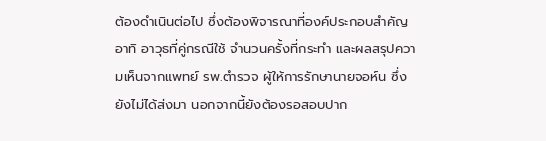ต้องดำเนินต่อไป ซึ่งต้องพิจารณาที่องค์ประกอบสำคัญ อาทิ อาวุธที่คู่กรณีใช้ จำนวนครั้งที่กระทำ และผลสรุปความเห็นจากแพทย์ รพ.ตำรวจ ผู้ให้การรักษานายจอห์น ซึ่งยังไม่ได้ส่งมา นอกจากนี้ยังต้องรอสอบปาก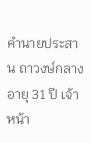คำนายประสาน ถาวงษ์กลาง อายุ 31 ปี เจ้าหน้า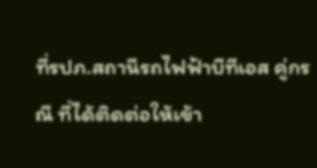ที่รปภ.สถานีรถไฟฟ้าบีทีเอส คู่กรณี ที่ได้ติดต่อให้เข้า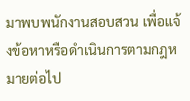มาพบพนักงานสอบสวน เพื่อแจ้งข้อหาหรือดำเนินการตามกฎหมายต่อไป